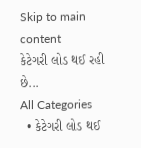Skip to main content
કેટેગરી લોડ થઈ રહી છે...
All Categories
  • કેટેગરી લોડ થઈ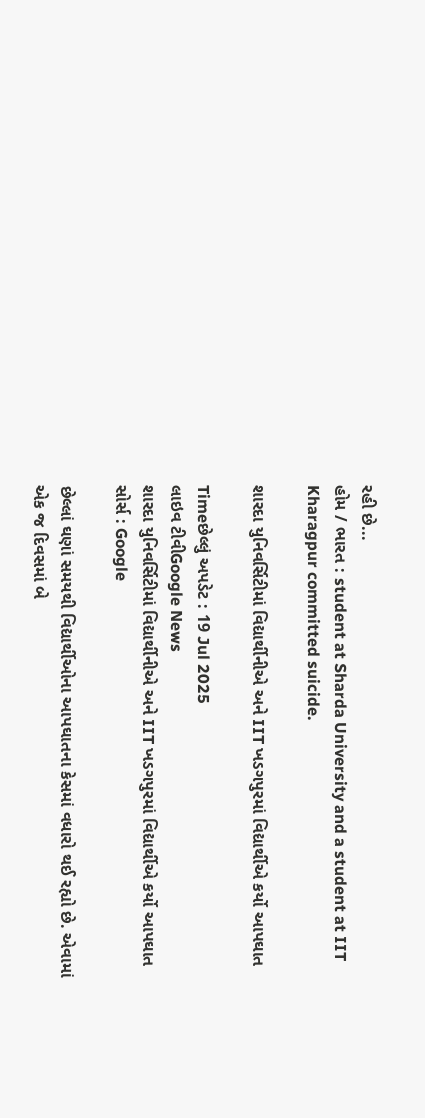રહી છે...
હોમ / ભારત : student at Sharda University and a student at IIT Kharagpur committed suicide.

શારદા યુનિવર્સિટીમાં વિદ્યાર્થીનીએ અને IIT ખડગપુરમાં વિદ્યાર્થીએ કર્યો આપઘાત

Timeછેલ્લું અપડેટ : 19 Jul 2025
લાઇવ ટીવીGoogle News
શારદા યુનિવર્સિટીમાં વિદ્યાર્થીનીએ અને IIT ખડગપુરમાં વિદ્યાર્થીએ કર્યો આપઘાત
સોર્સ : Google

છેલ્લાં ઘણાં સમયથી વિદ્યાર્થીઓના આપઘાતના કેસમાં વધારો થઈ રહ્યો છે. એવામાં એક જ દિવસમાં બે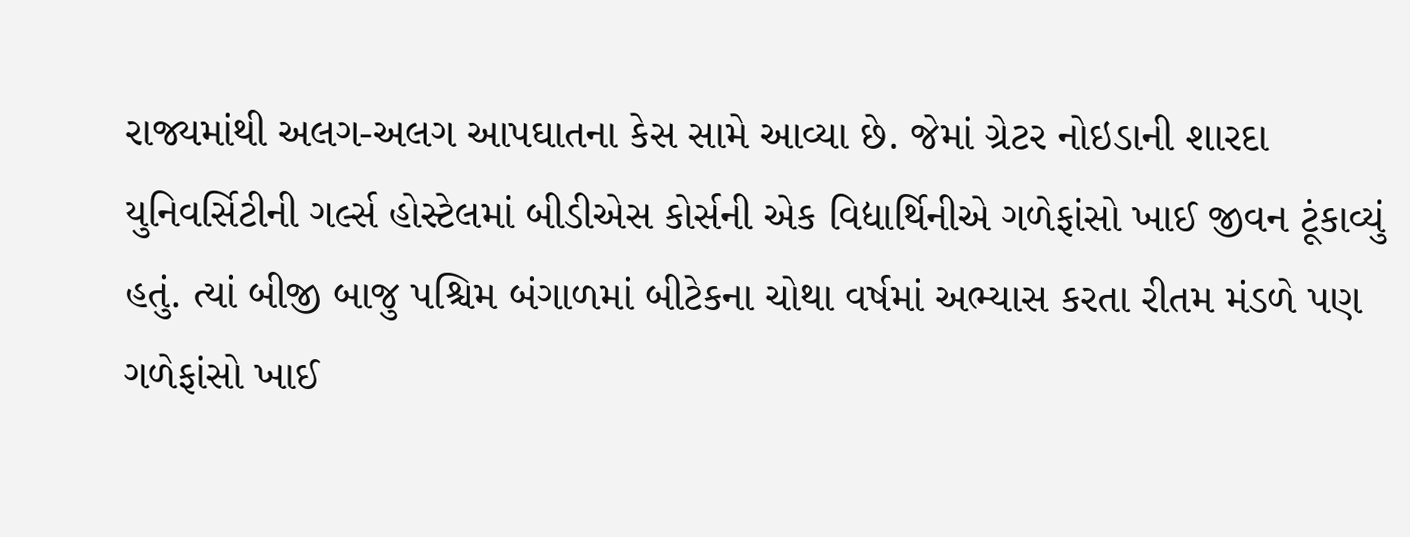રાજ્યમાંથી અલગ-અલગ આપઘાતના કેસ સામે આવ્યા છે. જેમાં ગ્રેટર નોઇડાની શારદા યુનિવર્સિટીની ગર્લ્સ હોસ્ટેલમાં બીડીએસ કોર્સની એક વિદ્યાર્થિનીએ ગળેફાંસો ખાઈ જીવન ટૂંકાવ્યું હતું. ત્યાં બીજી બાજુ પશ્ચિમ બંગાળમાં બીટેકના ચોથા વર્ષમાં અભ્યાસ કરતા રીતમ મંડળે પણ ગળેફાંસો ખાઈ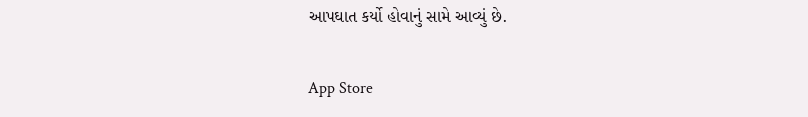આપઘાત કર્યો હોવાનું સામે આવ્યું છે.

App Store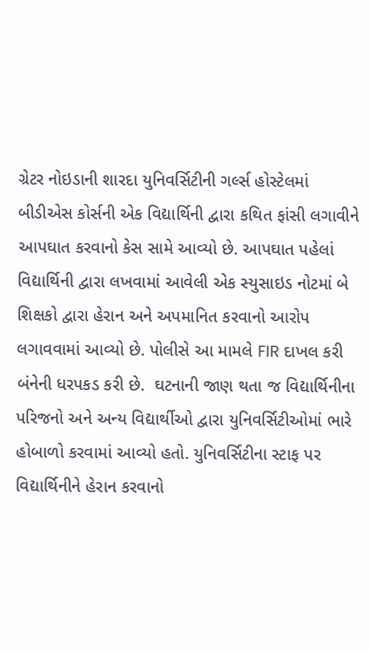ગ્રેટર નોઇડાની શારદા યુનિવર્સિટીની ગર્લ્સ હોસ્ટેલમાં બીડીએસ કોર્સની એક વિદ્યાર્થિની દ્વારા કથિત ફાંસી લગાવીને આપઘાત કરવાનો કેસ સામે આવ્યો છે. આપઘાત પહેલાં વિદ્યાર્થિની દ્વારા લખવામાં આવેલી એક સ્યુસાઇડ નોટમાં બે શિક્ષકો દ્વારા હેરાન અને અપમાનિત કરવાનો આરોપ લગાવવામાં આવ્યો છે. પોલીસે આ મામલે FIR દાખલ કરી બંનેની ધરપકડ કરી છે.  ઘટનાની જાણ થતા જ વિદ્યાર્થિનીના પરિજનો અને અન્ય વિદ્યાર્થીઓ દ્વારા યુનિવર્સિટીઓમાં ભારે હોબાળો કરવામાં આવ્યો હતો. યુનિવર્સિટીના સ્ટાફ પર વિદ્યાર્થિનીને હેરાન કરવાનો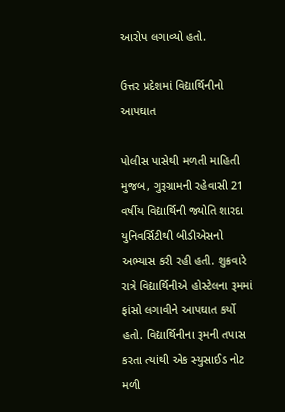આરોપ લગાવ્યો હતો.

ઉત્તર પ્રદેશમાં વિદ્યાર્થિનીનો આપઘાત

પોલીસ પાસેથી મળતી માહિતી મુજબ, ગુરૂગ્રામની રહેવાસી 21 વર્ષીય વિદ્યાર્થિની જ્યોતિ શારદા યુનિવર્સિટીથી બીડીએસનો અભ્યાસ કરી રહી હતી. શુક્રવારે રાત્રે વિદ્યાર્થિનીએ હોસ્ટેલના રૂમમાં ફાંસો લગાવીને આપઘાત કર્યો હતો. વિદ્યાર્થિનીના રૂમની તપાસ કરતા ત્યાંથી એક સ્યુસાઈડ નોટ મળી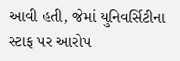આવી હતી, જેમાં યુનિવર્સિટીના સ્ટાફ પર આરોપ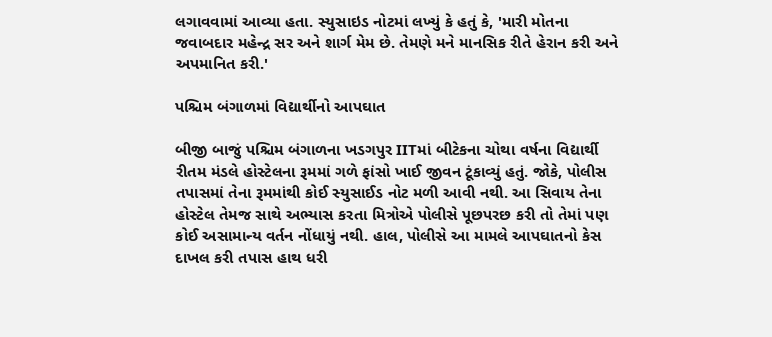લગાવવામાં આવ્યા હતા. સ્યુસાઇડ નોટમાં લખ્યું કે હતું કે, 'મારી મોતના જવાબદાર મહેન્દ્ર સર અને શાર્ગ મેમ છે. તેમણે મને માનસિક રીતે હેરાન કરી અને અપમાનિત કરી.'

પશ્ચિમ બંગાળમાં વિદ્યાર્થીનો આપઘાત

બીજી બાજું પશ્ચિમ બંગાળના ખડગપુર IITમાં બીટેકના ચોથા વર્ષના વિદ્યાર્થી રીતમ મંડલે હોસ્ટેલના રૂમમાં ગળે ફાંસો ખાઈ જીવન ટૂંકાવ્યું હતું. જોકે, પોલીસ તપાસમાં તેના રૂમમાંથી કોઈ સ્યુસાઈડ નોટ મળી આવી નથી. આ સિવાય તેના હોસ્ટેલ તેમજ સાથે અભ્યાસ કરતા મિત્રોએ પોલીસે પૂછપરછ કરી તો તેમાં પણ કોઈ અસામાન્ય વર્તન નોંધાયું નથી. હાલ, પોલીસે આ મામલે આપઘાતનો કેસ દાખલ કરી તપાસ હાથ ધરી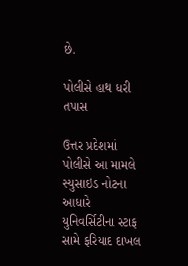છે.

પોલીસે હાથ ધરી તપાસ

ઉત્તર પ્રદેશમાં પોલીસે આ મામલે સ્યુસાઇડ નોટના આધારે યુનિવર્સિટીના સ્ટાફ સામે ફરિયાદ દાખલ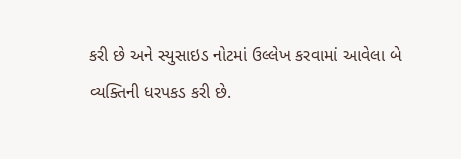કરી છે અને સ્યુસાઇડ નોટમાં ઉલ્લેખ કરવામાં આવેલા બે વ્યક્તિની ધરપકડ કરી છે.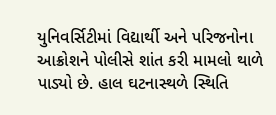યુનિવર્સિટીમાં વિદ્યાર્થી અને પરિજનોના આક્રોશને પોલીસે શાંત કરી મામલો થાળે પાડ્યો છે. હાલ ઘટનાસ્થળે સ્થિતિ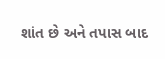શાંત છે અને તપાસ બાદ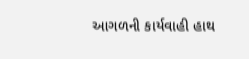આગળની કાર્યવાહી હાથ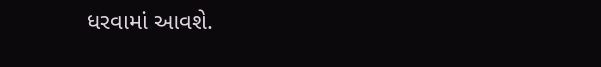ધરવામાં આવશે.